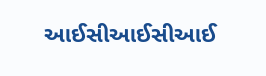આઈસીઆઈસીઆઈ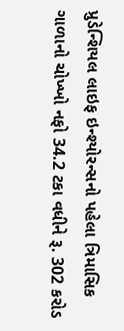પ્રુડેન્શિયલ લાઇફ ઇન્શ્યોરન્સનો પહેલા ત્રિમાસિક ગાળાનો ચોખ્ખો નફો 34.2 ટકા વધીને રૂ. 302 કરોડ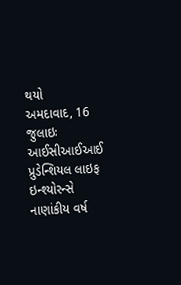થયો
અમદાવાદ, 16 જુલાઇઃ આઈસીઆઈઆઈ પ્રુડેન્શિયલ લાઇફ ઇન્શ્યોરન્સે નાણાંકીય વર્ષ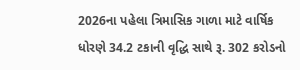2026ના પહેલા ત્રિમાસિક ગાળા માટે વાર્ષિક ધોરણે 34.2 ટકાની વૃદ્ધિ સાથે રૂ. 302 કરોડનો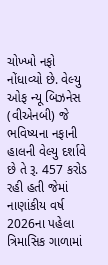ચોખ્ખો નફો નોંધાવ્યો છે. વેલ્યુ ઓફ ન્યૂ બિઝનેસ (વીએનબી) જે ભવિષ્યના નફાની હાલની વેલ્યુ દર્શાવે છે તે રૂ. 457 કરોડ રહી હતી જેમાં નાણાંકીય વર્ષ 2026ના પહેલા ત્રિમાસિક ગાળામાં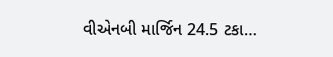વીએનબી માર્જિન 24.5 ટકા…